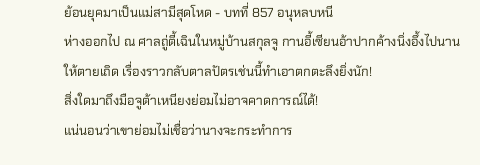ย้อนยุคมาเป็นแม่สามีสุดโหด - บทที่ 857 อนุหลบหนี
ห่างออกไป ณ ศาลถู่ตี้เฉินในหมู่บ้านสกุลจู กานอี้เซียนอ้าปากค้างนิ่งอึ้งไปนาน
ให้ตายเถิด เรื่องราวกลับตาลปัตรเช่นนี้ทำเอาตกตะลึงยิ่งนัก!
สิ่งใดมาถึงมือจูต้าเหนียงย่อมไม่อาจคาดการณ์ได้!
แน่นอนว่าเขาย่อมไม่เชื่อว่านางจะกระทำการ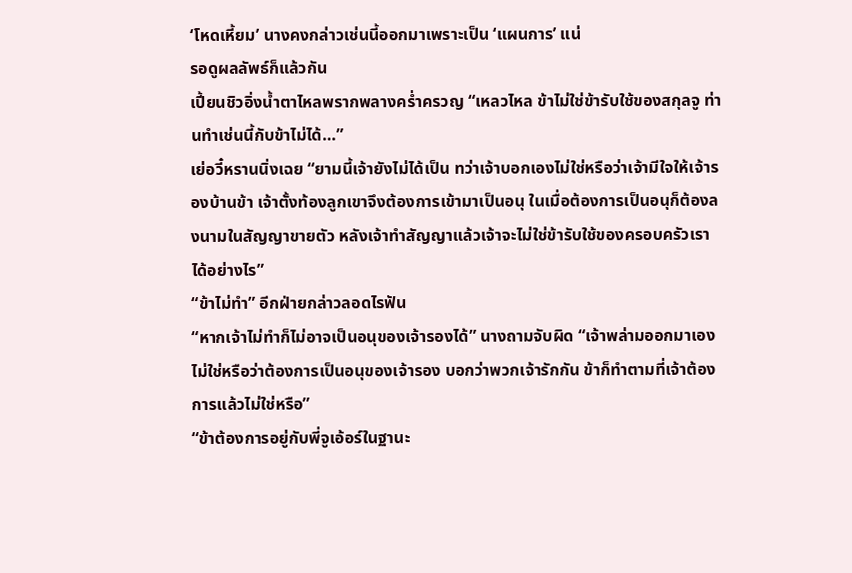‘โหดเหี้ยม’ นางคงกล่าวเช่นนี้ออกมาเพราะเป็น ‘แผนการ’ แน่
รอดูผลลัพธ์ก็แล้วกัน
เปี้ยนชิวอิ่งน้ำตาไหลพรากพลางคร่ำครวญ “เหลวไหล ข้าไม่ใช่ข้ารับใช้ของสกุลจู ท่านทำเช่นนี้กับข้าไม่ได้…”
เย่อวี๋หรานนิ่งเฉย “ยามนี้เจ้ายังไม่ได้เป็น ทว่าเจ้าบอกเองไม่ใช่หรือว่าเจ้ามีใจให้เจ้ารองบ้านข้า เจ้าตั้งท้องลูกเขาจึงต้องการเข้ามาเป็นอนุ ในเมื่อต้องการเป็นอนุก็ต้องลงนามในสัญญาขายตัว หลังเจ้าทำสัญญาแล้วเจ้าจะไม่ใช่ข้ารับใช้ของครอบครัวเราได้อย่างไร”
“ข้าไม่ทำ” อีกฝ่ายกล่าวลอดไรฟัน
“หากเจ้าไม่ทำก็ไม่อาจเป็นอนุของเจ้ารองได้” นางถามจับผิด “เจ้าพล่ามออกมาเองไม่ใช่หรือว่าต้องการเป็นอนุของเจ้ารอง บอกว่าพวกเจ้ารักกัน ข้าก็ทำตามที่เจ้าต้องการแล้วไม่ใช่หรือ”
“ข้าต้องการอยู่กับพี่จูเอ้อร์ในฐานะ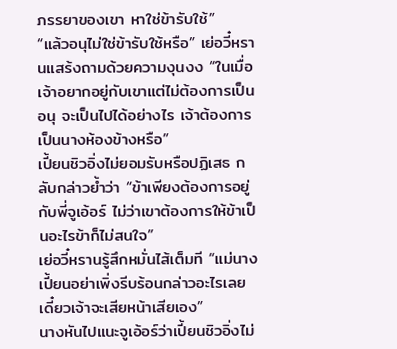ภรรยาของเขา หาใช่ข้ารับใช้”
“แล้วอนุไม่ใช่ข้ารับใช้หรือ” เย่อวี๋หรานแสร้งถามด้วยความงุนงง “ในเมื่อเจ้าอยากอยู่กับเขาแต่ไม่ต้องการเป็นอนุ จะเป็นไปได้อย่างไร เจ้าต้องการเป็นนางห้องข้างหรือ”
เปี้ยนชิวอิ่งไม่ยอมรับหรือปฏิเสธ กลับกล่าวย้ำว่า “ข้าเพียงต้องการอยู่กับพี่จูเอ้อร์ ไม่ว่าเขาต้องการให้ข้าเป็นอะไรข้าก็ไม่สนใจ”
เย่อวี๋หรานรู้สึกหมั่นไส้เต็มที “แม่นางเปี้ยนอย่าเพิ่งรีบร้อนกล่าวอะไรเลย เดี๋ยวเจ้าจะเสียหน้าเสียเอง”
นางหันไปแนะจูเอ้อร์ว่าเปี้ยนชิวอิ่งไม่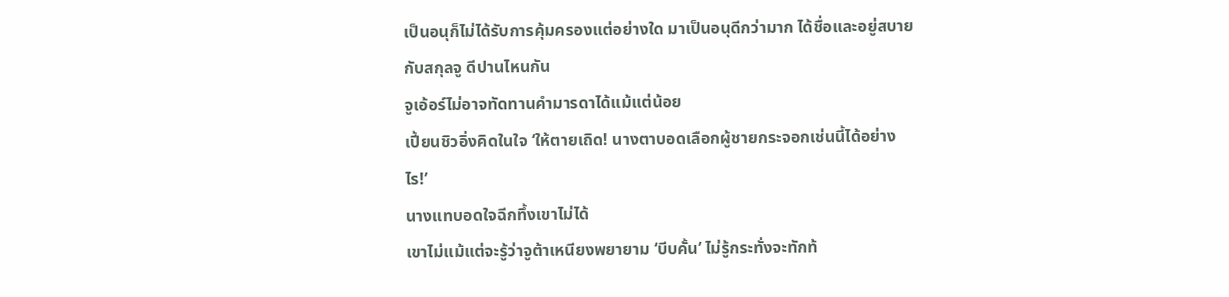เป็นอนุก็ไม่ได้รับการคุ้มครองแต่อย่างใด มาเป็นอนุดีกว่ามาก ได้ชื่อและอยู่สบายกับสกุลจู ดีปานไหนกัน
จูเอ้อร์ไม่อาจทัดทานคำมารดาได้แม้แต่น้อย
เปี้ยนชิวอิ่งคิดในใจ ‘ให้ตายเถิด! นางตาบอดเลือกผู้ชายกระจอกเช่นนี้ได้อย่างไร!’
นางแทบอดใจฉีกทึ้งเขาไม่ได้
เขาไม่แม้แต่จะรู้ว่าจูต้าเหนียงพยายาม ‘บีบคั้น’ ไม่รู้กระทั่งจะทักท้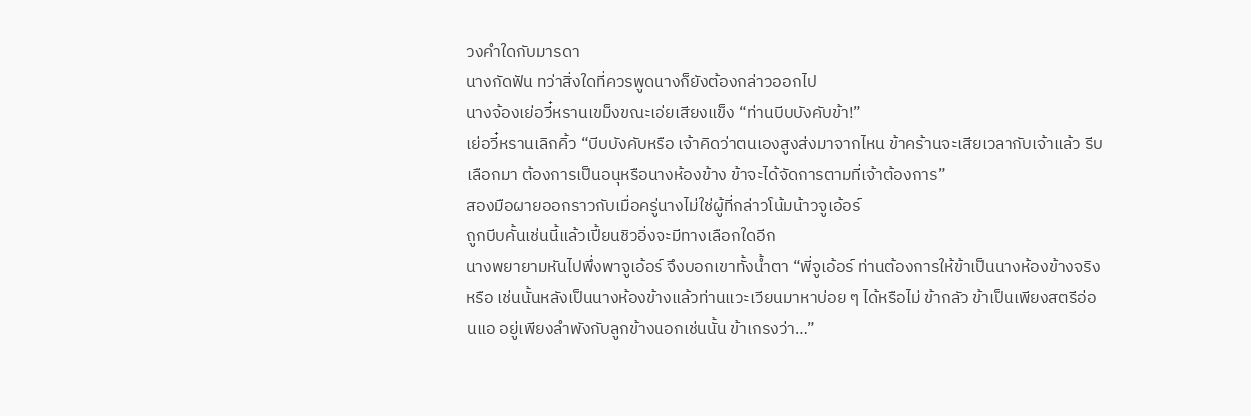วงคำใดกับมารดา
นางกัดฟัน ทว่าสิ่งใดที่ควรพูดนางก็ยังต้องกล่าวออกไป
นางจ้องเย่อวี๋หรานเขม็งขณะเอ่ยเสียงแข็ง “ท่านบีบบังคับข้า!”
เย่อวี๋หรานเลิกคิ้ว “บีบบังคับหรือ เจ้าคิดว่าตนเองสูงส่งมาจากไหน ข้าคร้านจะเสียเวลากับเจ้าแล้ว รีบเลือกมา ต้องการเป็นอนุหรือนางห้องข้าง ข้าจะได้จัดการตามที่เจ้าต้องการ”
สองมือผายออกราวกับเมื่อครู่นางไม่ใช่ผู้ที่กล่าวโน้มน้าวจูเอ้อร์
ถูกบีบคั้นเช่นนี้แล้วเปี้ยนชิวอิ่งจะมีทางเลือกใดอีก
นางพยายามหันไปพึ่งพาจูเอ้อร์ จึงบอกเขาทั้งน้ำตา “พี่จูเอ้อร์ ท่านต้องการให้ข้าเป็นนางห้องข้างจริงหรือ เช่นนั้นหลังเป็นนางห้องข้างแล้วท่านแวะเวียนมาหาบ่อย ๆ ได้หรือไม่ ข้ากลัว ข้าเป็นเพียงสตรีอ่อนแอ อยู่เพียงลำพังกับลูกข้างนอกเช่นนั้น ข้าเกรงว่า…”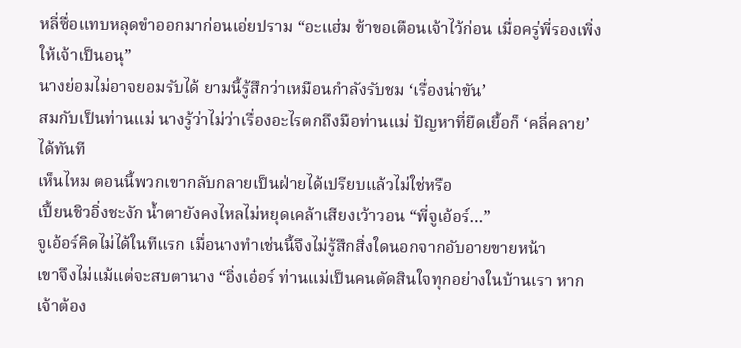หลี่ซื่อแทบหลุดขำออกมาก่อนเอ่ยปราม “อะแฮ่ม ข้าขอเตือนเจ้าไว้ก่อน เมื่อครู่พี่รองเพิ่งให้เจ้าเป็นอนุ”
นางย่อมไม่อาจยอมรับได้ ยามนี้รู้สึกว่าเหมือนกำลังรับชม ‘เรื่องน่าขัน’
สมกับเป็นท่านแม่ นางรู้ว่าไม่ว่าเรื่องอะไรตกถึงมือท่านแม่ ปัญหาที่ยืดเยื้อก็ ‘คลี่คลาย’ ได้ทันที
เห็นไหม ตอนนี้พวกเขากลับกลายเป็นฝ่ายได้เปรียบแล้วไม่ใช่หรือ
เปี้ยนชิวอิ่งชะงัก น้ำตายังคงไหลไม่หยุดเคล้าเสียงเว้าวอน “พี่จูเอ้อร์…”
จูเอ้อร์คิดไม่ได้ในทีแรก เมื่อนางทำเช่นนี้จึงไม่รู้สึกสิ่งใดนอกจากอับอายขายหน้า
เขาจึงไม่แม้แต่จะสบตานาง “อิ่งเอ๋อร์ ท่านแม่เป็นคนตัดสินใจทุกอย่างในบ้านเรา หากเจ้าต้อง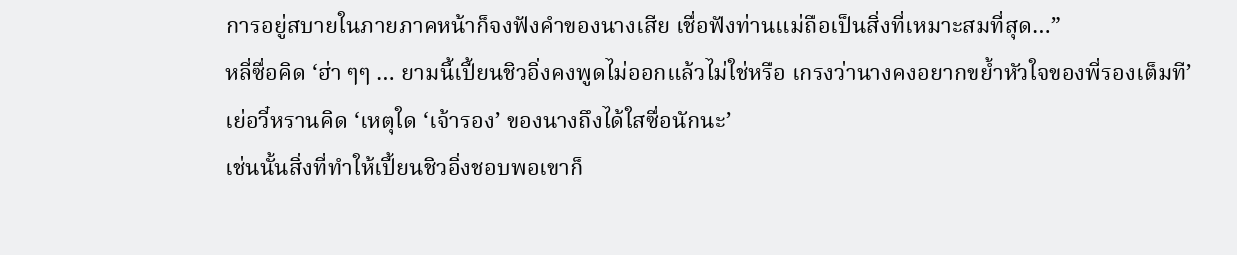การอยู่สบายในภายภาคหน้าก็จงฟังคำของนางเสีย เชื่อฟังท่านแม่ถือเป็นสิ่งที่เหมาะสมที่สุด…”
หลี่ซื่อคิด ‘ฮ่า ๆๆ … ยามนี้เปี้ยนชิวอิ่งคงพูดไม่ออกแล้วไม่ใช่หรือ เกรงว่านางคงอยากขย้ำหัวใจของพี่รองเต็มที’
เย่อวี๋หรานคิด ‘เหตุใด ‘เจ้ารอง’ ของนางถึงได้ใสซื่อนักนะ’
เช่นนั้นสิ่งที่ทำให้เปี้ยนชิวอิ่งชอบพอเขาก็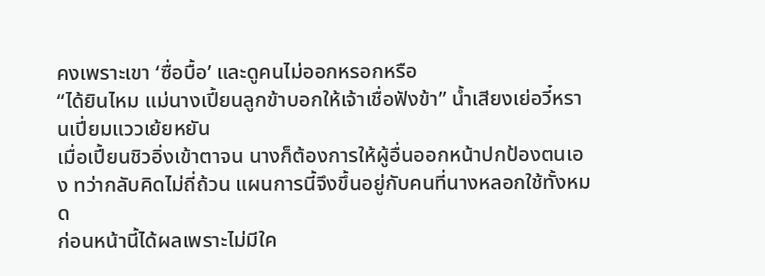คงเพราะเขา ‘ซื่อบื้อ’ และดูคนไม่ออกหรอกหรือ
“ได้ยินไหม แม่นางเปี้ยนลูกข้าบอกให้เจ้าเชื่อฟังข้า” น้ำเสียงเย่อวี๋หรานเปี่ยมแววเย้ยหยัน
เมื่อเปี้ยนชิวอิ่งเข้าตาจน นางก็ต้องการให้ผู้อื่นออกหน้าปกป้องตนเอง ทว่ากลับคิดไม่ถี่ถ้วน แผนการนี้จึงขึ้นอยู่กับคนที่นางหลอกใช้ทั้งหมด
ก่อนหน้านี้ได้ผลเพราะไม่มีใค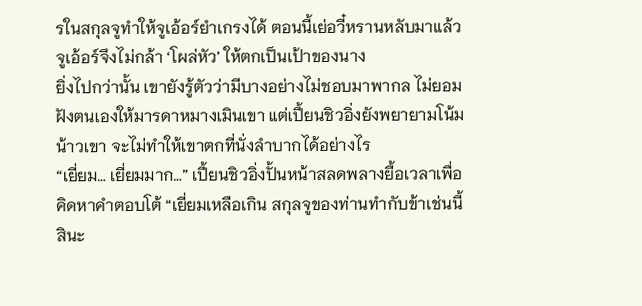รในสกุลจูทำให้จูเอ้อร์ยำเกรงได้ ตอนนี้เย่อวี๋หรานหลับมาแล้ว จูเอ้อร์จึงไม่กล้า ‘โผล่หัว’ ให้ตกเป็นเป้าของนาง
ยิ่งไปกว่านั้น เขายังรู้ตัวว่ามีบางอย่างไม่ชอบมาพากล ไม่ยอมฝังตนเองให้มารดาหมางเมินเขา แต่เปี้ยนชิวอิ่งยังพยายามโน้มน้าวเขา จะไม่ทำให้เขาตกที่นั่งลำบากได้อย่างไร
“เยี่ยม… เยี่ยมมาก…” เปี้ยนชิวอิ่งปั้นหน้าสลดพลางยื้อเวลาเพื่อคิดหาคำตอบโต้ “เยี่ยมเหลือเกิน สกุลจูของท่านทำกับข้าเช่นนี้สินะ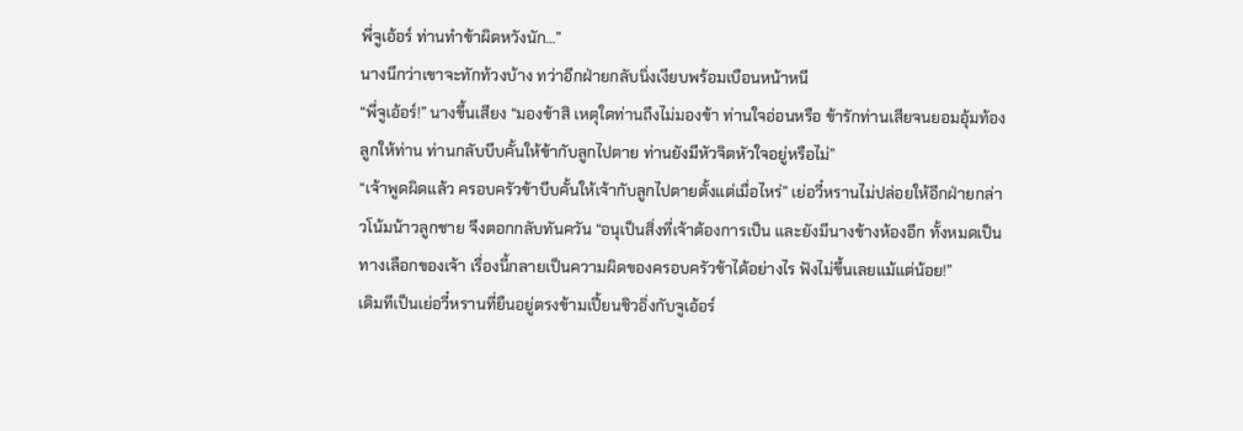พี่จูเอ้อร์ ท่านทำข้าผิดหวังนัก…”
นางนึกว่าเขาจะทักท้วงบ้าง ทว่าอีกฝ่ายกลับนิ่งเงียบพร้อมเบือนหน้าหนี
“พี่จูเอ้อร์!” นางขึ้นเสียง “มองข้าสิ เหตุใดท่านถึงไม่มองข้า ท่านใจอ่อนหรือ ข้ารักท่านเสียจนยอมอุ้มท้องลูกให้ท่าน ท่านกลับบีบคั้นให้ข้ากับลูกไปตาย ท่านยังมีหัวจิตหัวใจอยู่หรือไม่”
“เจ้าพูดผิดแล้ว ครอบครัวข้าบีบคั้นให้เจ้ากับลูกไปตายตั้งแต่เมื่อไหร่” เย่อวี๋หรานไม่ปล่อยให้อีกฝ่ายกล่าวโน้มน้าวลูกชาย จึงตอกกลับทันควัน “อนุเป็นสิ่งที่เจ้าต้องการเป็น และยังมีนางข้างห้องอีก ทั้งหมดเป็นทางเลือกของเจ้า เรื่องนี้กลายเป็นความผิดของครอบครัวข้าได้อย่างไร ฟังไม่ขึ้นเลยแม้แต่น้อย!”
เดิมทีเป็นเย่อวี๋หรานที่ยืนอยู่ตรงข้ามเปี้ยนชิวอิ่งกับจูเอ้อร์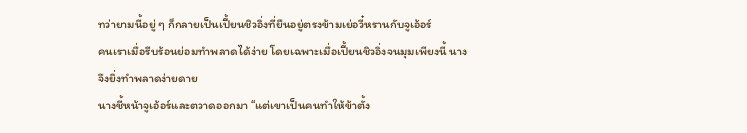ทว่ายามนี้อยู่ ๆ ก็กลายเป็นเปี้ยนชิวอิ่งที่ยืนอยู่ตรงข้ามเย่อวี๋หรานกับจูเอ้อร์
คนเราเมื่อรีบร้อนย่อมทำพลาดได้ง่าย โดยเฉพาะเมื่อเปี้ยนชิวอิ่งจนมุมเพียงนี้ นางจึงยิ่งทำพลาดง่ายดาย
นางชี้หน้าจูเอ้อร์และตวาดออกมา “แต่เขาเป็นคนทำให้ข้าตั้ง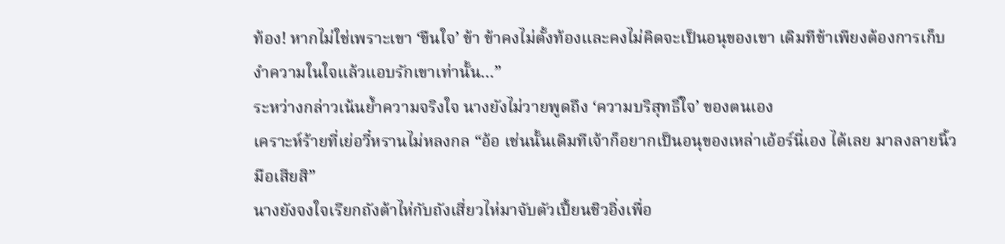ท้อง! หากไม่ใช่เพราะเขา ‘ขืนใจ’ ข้า ข้าคงไม่ตั้งท้องและคงไม่คิดจะเป็นอนุของเขา เดิมทีข้าเพียงต้องการเก็บงำความในใจแล้วแอบรักเขาเท่านั้น…”
ระหว่างกล่าวเน้นย้ำความจริงใจ นางยังไม่วายพูดถึง ‘ความบริสุทธิ์ใจ’ ของตนเอง
เคราะห์ร้ายที่เย่อวี๋หรานไม่หลงกล “อ้อ เช่นนั้นเดิมทีเจ้าก็อยากเป็นอนุของเหล่าเอ้อร์นี่เอง ได้เลย มาลงลายนิ้วมือเสียสิ”
นางยังจงใจเรียกถังต้าไห่กับถังเสี่ยวไห่มาจับตัวเปี้ยนชิวอิ่งเพื่อ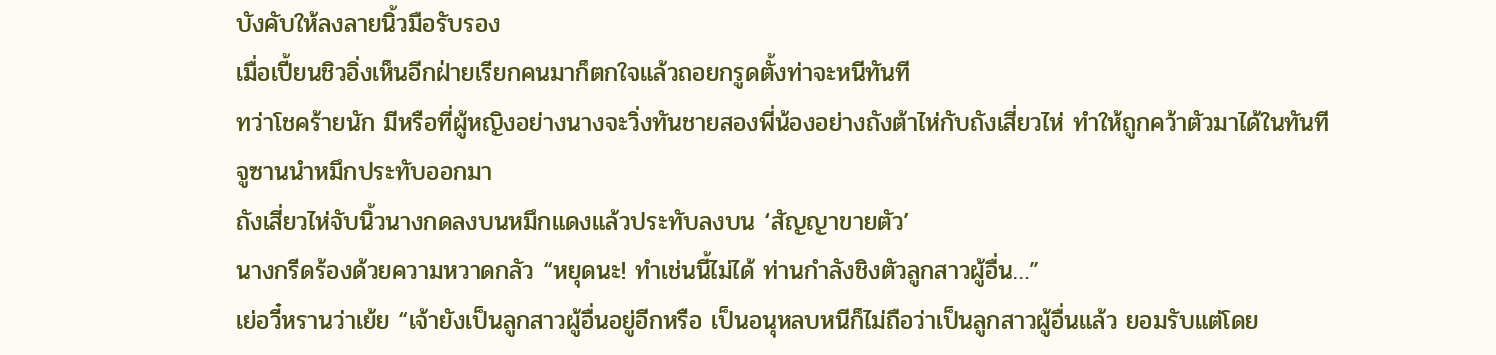บังคับให้ลงลายนิ้วมือรับรอง
เมื่อเปี้ยนชิวอิ่งเห็นอีกฝ่ายเรียกคนมาก็ตกใจแล้วถอยกรูดตั้งท่าจะหนีทันที
ทว่าโชคร้ายนัก มีหรือที่ผู้หญิงอย่างนางจะวิ่งทันชายสองพี่น้องอย่างถังต้าไห่กับถังเสี่ยวไห่ ทำให้ถูกคว้าตัวมาได้ในทันที
จูซานนำหมึกประทับออกมา
ถังเสี่ยวไห่จับนิ้วนางกดลงบนหมึกแดงแล้วประทับลงบน ‘สัญญาขายตัว’
นางกรีดร้องด้วยความหวาดกลัว “หยุดนะ! ทำเช่นนี้ไม่ได้ ท่านกำลังชิงตัวลูกสาวผู้อื่น…”
เย่อวี๋หรานว่าเย้ย “เจ้ายังเป็นลูกสาวผู้อื่นอยู่อีกหรือ เป็นอนุหลบหนีก็ไม่ถือว่าเป็นลูกสาวผู้อื่นแล้ว ยอมรับแต่โดย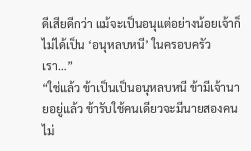ดีเสียดีกว่า แม้จะเป็นอนุแต่อย่างน้อยเจ้าก็ไม่ได้เป็น ‘อนุหลบหนี’ ในครอบครัวเรา…”
“ใช่แล้ว ข้าเป็นเป็นอนุหลบหนี ข้ามีเจ้านายอยู่แล้ว ข้ารับใช้คนเดียวจะมีนายสองคนไม่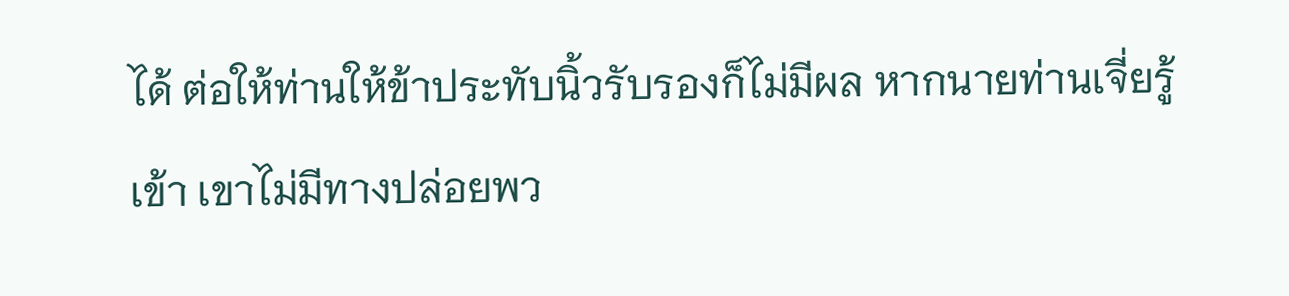ได้ ต่อให้ท่านให้ข้าประทับนิ้วรับรองก็ไม่มีผล หากนายท่านเจี่ยรู้เข้า เขาไม่มีทางปล่อยพว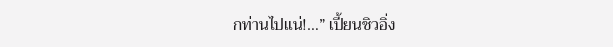กท่านไปแน่!…” เปี้ยนชิวอิ่ง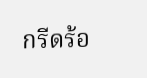กรีดร้อ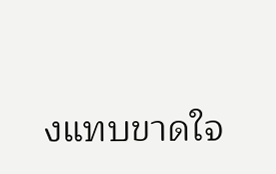งแทบขาดใจ